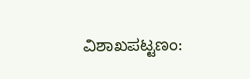ವಿಶಾಖಪಟ್ಟಣಂ: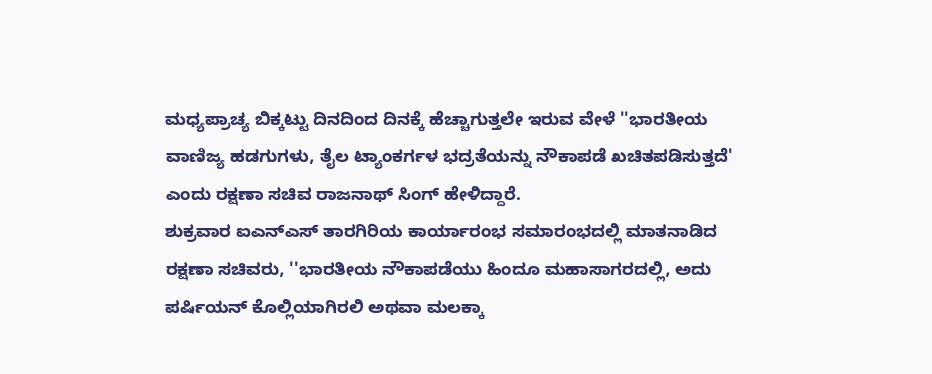ಮಧ್ಯಪ್ರಾಚ್ಯ ಬಿಕ್ಕಟ್ಟು ದಿನದಿಂದ ದಿನಕ್ಕೆ ಹೆಚ್ಚಾಗುತ್ತಲೇ ಇರುವ ವೇಳೆ ''ಭಾರತೀಯ ವಾಣಿಜ್ಯ ಹಡಗುಗಳು, ತೈಲ ಟ್ಯಾಂಕರ್ಗಳ ಭದ್ರತೆಯನ್ನು ನೌಕಾಪಡೆ ಖಚಿತಪಡಿಸುತ್ತದೆ' ಎಂದು ರಕ್ಷಣಾ ಸಚಿವ ರಾಜನಾಥ್ ಸಿಂಗ್ ಹೇಳಿದ್ದಾರೆ.
ಶುಕ್ರವಾರ ಐಎನ್ಎಸ್ ತಾರಗಿರಿಯ ಕಾರ್ಯಾರಂಭ ಸಮಾರಂಭದಲ್ಲಿ ಮಾತನಾಡಿದ ರಕ್ಷಣಾ ಸಚಿವರು, ''ಭಾರತೀಯ ನೌಕಾಪಡೆಯು ಹಿಂದೂ ಮಹಾಸಾಗರದಲ್ಲಿ, ಅದು ಪರ್ಷಿಯನ್ ಕೊಲ್ಲಿಯಾಗಿರಲಿ ಅಥವಾ ಮಲಕ್ಕಾ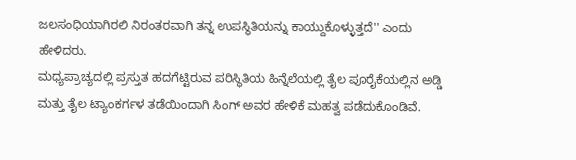ಜಲಸಂಧಿಯಾಗಿರಲಿ ನಿರಂತರವಾಗಿ ತನ್ನ ಉಪಸ್ಥಿತಿಯನ್ನು ಕಾಯ್ದುಕೊಳ್ಳುತ್ತದೆ'' ಎಂದು ಹೇಳಿದರು.
ಮಧ್ಯಪ್ರಾಚ್ಯದಲ್ಲಿ ಪ್ರಸ್ತುತ ಹದಗೆಟ್ಟಿರುವ ಪರಿಸ್ಥಿತಿಯ ಹಿನ್ನೆಲೆಯಲ್ಲಿ ತೈಲ ಪೂರೈಕೆಯಲ್ಲಿನ ಅಡ್ಡಿ ಮತ್ತು ತೈಲ ಟ್ಯಾಂಕರ್ಗಳ ತಡೆಯಿಂದಾಗಿ ಸಿಂಗ್ ಅವರ ಹೇಳಿಕೆ ಮಹತ್ವ ಪಡೆದುಕೊಂಡಿವೆ.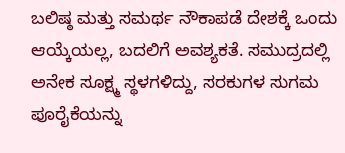ಬಲಿಷ್ಠ ಮತ್ತು ಸಮರ್ಥ ನೌಕಾಪಡೆ ದೇಶಕ್ಕೆ ಒಂದು ಆಯ್ಕೆಯಲ್ಲ, ಬದಲಿಗೆ ಅವಶ್ಯಕತೆ. ಸಮುದ್ರದಲ್ಲಿ ಅನೇಕ ಸೂಕ್ಷ್ಮ ಸ್ಥಳಗಳಿದ್ದು, ಸರಕುಗಳ ಸುಗಮ ಪೂರೈಕೆಯನ್ನು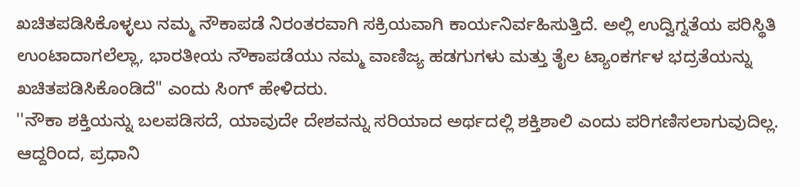ಖಚಿತಪಡಿಸಿಕೊಳ್ಳಲು ನಮ್ಮ ನೌಕಾಪಡೆ ನಿರಂತರವಾಗಿ ಸಕ್ರಿಯವಾಗಿ ಕಾರ್ಯನಿರ್ವಹಿಸುತ್ತಿದೆ. ಅಲ್ಲಿ ಉದ್ವಿಗ್ನತೆಯ ಪರಿಸ್ಥಿತಿ ಉಂಟಾದಾಗಲೆಲ್ಲಾ, ಭಾರತೀಯ ನೌಕಾಪಡೆಯು ನಮ್ಮ ವಾಣಿಜ್ಯ ಹಡಗುಗಳು ಮತ್ತು ತೈಲ ಟ್ಯಾಂಕರ್ಗಳ ಭದ್ರತೆಯನ್ನು ಖಚಿತಪಡಿಸಿಕೊಂಡಿದೆ" ಎಂದು ಸಿಂಗ್ ಹೇಳಿದರು.
''ನೌಕಾ ಶಕ್ತಿಯನ್ನು ಬಲಪಡಿಸದೆ, ಯಾವುದೇ ದೇಶವನ್ನು ಸರಿಯಾದ ಅರ್ಥದಲ್ಲಿ ಶಕ್ತಿಶಾಲಿ ಎಂದು ಪರಿಗಣಿಸಲಾಗುವುದಿಲ್ಲ. ಆದ್ದರಿಂದ, ಪ್ರಧಾನಿ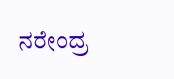ನರೇಂದ್ರ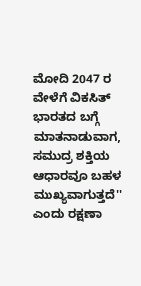ಮೋದಿ 2047 ರ ವೇಳೆಗೆ ವಿಕಸಿತ್ ಭಾರತದ ಬಗ್ಗೆ ಮಾತನಾಡುವಾಗ, ಸಮುದ್ರ ಶಕ್ತಿಯ ಆಧಾರವೂ ಬಹಳ ಮುಖ್ಯವಾಗುತ್ತದೆ'' ಎಂದು ರಕ್ಷಣಾ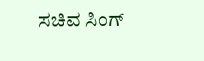ಸಚಿವ ಸಿಂಗ್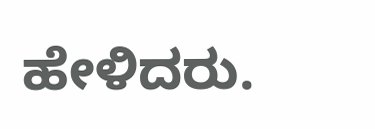ಹೇಳಿದರು.